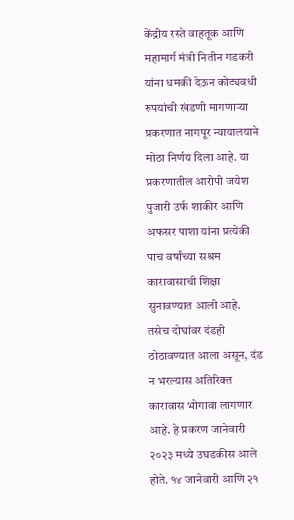केंद्रीय रस्ते वाहतूक आणि महामार्ग मंत्री नितीन गडकरी यांना धमकी देऊन कोट्यवधी रुपयांची खंडणी मागणाऱ्या प्रकरणात नागपूर न्यायालयाने मोठा निर्णय दिला आहे. या प्रकरणातील आरोपी जयेश पुजारी उर्फ शाकीर आणि अफसर पाशा यांना प्रत्येकी पाच वर्षांच्या सश्रम कारावासाची शिक्षा सुनावण्यात आली आहे. तसेच दोघांवर दंडही ठोठावण्यात आला असून, दंड न भरल्यास अतिरिक्त कारावास भोगावा लागणार आहे. हे प्रकरण जानेवारी २०२३ मध्ये उघडकीस आले होते. १४ जानेवारी आणि २१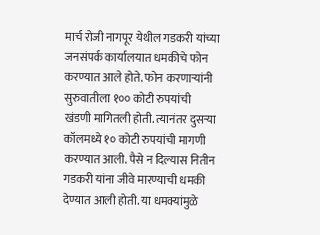मार्च रोजी नागपूर येथील गडकरी यांच्या जनसंपर्क कार्यालयात धमकीचे फोन करण्यात आले होते. फोन करणाऱ्यांनी सुरुवातीला १०० कोटी रुपयांची खंडणी मागितली होती. त्यानंतर दुसऱ्या कॉलमध्ये १० कोटी रुपयांची मागणी करण्यात आली. पैसे न दिल्यास नितीन गडकरी यांना जीवे मारण्याची धमकी देण्यात आली होती. या धमक्यांमुळे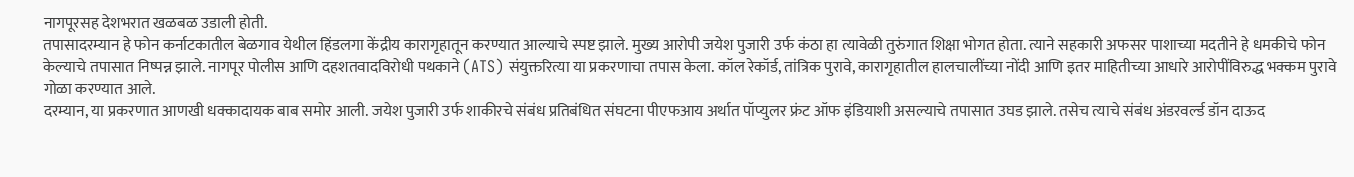नागपूरसह देशभरात खळबळ उडाली होती.
तपासादरम्यान हे फोन कर्नाटकातील बेळगाव येथील हिंडलगा केंद्रीय कारागृहातून करण्यात आल्याचे स्पष्ट झाले. मुख्य आरोपी जयेश पुजारी उर्फ कंठा हा त्यावेळी तुरुंगात शिक्षा भोगत होता. त्याने सहकारी अफसर पाशाच्या मदतीने हे धमकीचे फोन केल्याचे तपासात निष्पन्न झाले. नागपूर पोलीस आणि दहशतवादविरोधी पथकाने (ATS) संयुक्तरित्या या प्रकरणाचा तपास केला. कॉल रेकॉर्ड, तांत्रिक पुरावे, कारागृहातील हालचालींच्या नोंदी आणि इतर माहितीच्या आधारे आरोपींविरुद्ध भक्कम पुरावे गोळा करण्यात आले.
दरम्यान, या प्रकरणात आणखी धक्कादायक बाब समोर आली. जयेश पुजारी उर्फ शाकीरचे संबंध प्रतिबंधित संघटना पीएफआय अर्थात पॉप्युलर फ्रंट ऑफ इंडियाशी असल्याचे तपासात उघड झाले. तसेच त्याचे संबंध अंडरवर्ल्ड डॉन दाऊद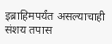इब्राहिमपर्यंत असल्याचाही संशय तपास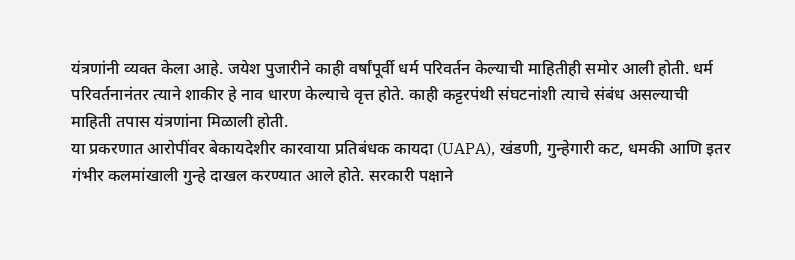यंत्रणांनी व्यक्त केला आहे. जयेश पुजारीने काही वर्षांपूर्वी धर्म परिवर्तन केल्याची माहितीही समोर आली होती. धर्म परिवर्तनानंतर त्याने शाकीर हे नाव धारण केल्याचे वृत्त होते. काही कट्टरपंथी संघटनांशी त्याचे संबंध असल्याची माहिती तपास यंत्रणांना मिळाली होती.
या प्रकरणात आरोपींवर बेकायदेशीर कारवाया प्रतिबंधक कायदा (UAPA), खंडणी, गुन्हेगारी कट, धमकी आणि इतर गंभीर कलमांखाली गुन्हे दाखल करण्यात आले होते. सरकारी पक्षाने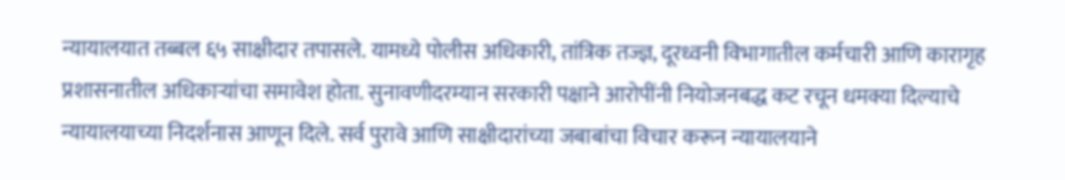न्यायालयात तब्बल ६५ साक्षीदार तपासले. यामध्ये पोलीस अधिकारी, तांत्रिक तज्ज्ञ, दूरध्वनी विभागातील कर्मचारी आणि कारागृह प्रशासनातील अधिकाऱ्यांचा समावेश होता. सुनावणीदरम्यान सरकारी पक्षाने आरोपींनी नियोजनबद्ध कट रचून धमक्या दिल्याचे न्यायालयाच्या निदर्शनास आणून दिले. सर्व पुरावे आणि साक्षीदारांच्या जबाबांचा विचार करून न्यायालयाने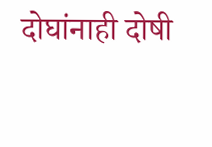दोघांनाही दोषी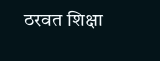ठरवत शिक्षा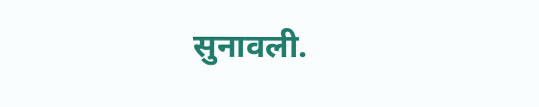सुनावली.